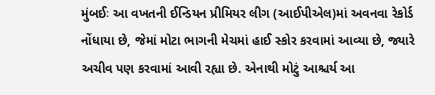મુંબઈઃ આ વખતની ઈન્ડિયન પ્રીમિયર લીગ (આઈપીએલ)માં અવનવા રેકોર્ડ નોંધાયા છે, જેમાં મોટા ભાગની મેચમાં હાઈ સ્કોર કરવામાં આવ્યા છે, જ્યારે અચીવ પણ કરવામાં આવી રહ્યા છે. એનાથી મોટું આશ્ચર્ય આ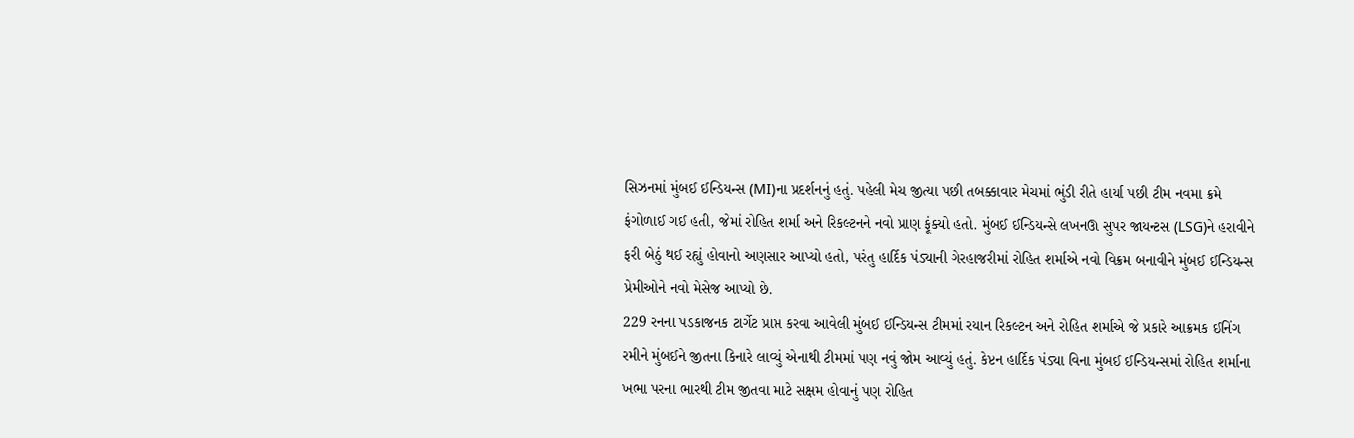સિઝનમાં મુંબઈ ઈન્ડિયન્સ (MI)ના પ્રદર્શનનું હતું. પહેલી મેચ જીત્યા પછી તબક્કાવાર મેચમાં ભુંડી રીતે હાર્યા પછી ટીમ નવમા ક્રમે ફંગોળાઈ ગઈ હતી, જેમાં રોહિત શર્મા અને રિકલ્ટનને નવો પ્રાણ ફૂંક્યો હતો. મુંબઈ ઈન્ડિયન્સે લખનઊ સુપર જાયન્ટસ (LSG)ને હરાવીને ફરી બેઠું થઈ રહ્યું હોવાનો અણસાર આપ્યો હતો, પરંતુ હાર્દિક પંડ્યાની ગેરહાજરીમાં રોહિત શર્માએ નવો વિક્રમ બનાવીને મુંબઈ ઈન્ડિયન્સ પ્રેમીઓને નવો મેસેજ આપ્યો છે.
229 રનના પડકાજનક ટાર્ગેટ પ્રાપ્ત કરવા આવેલી મુંબઈ ઈન્ડિયન્સ ટીમમાં રયાન રિકલ્ટન અને રોહિત શર્માએ જે પ્રકારે આક્રમક ઈનિંગ રમીને મુંબઈને જીતના કિનારે લાવ્યું એનાથી ટીમમાં પણ નવું જોમ આવ્યું હતું. કેપ્ટન હાર્દિક પંડ્યા વિના મુંબઈ ઈન્ડિયન્સમાં રોહિત શર્માના ખભા પરના ભારથી ટીમ જીતવા માટે સક્ષમ હોવાનું પણ રોહિત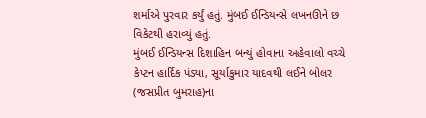શર્માએ પુરવાર કર્યું હતું. મુંબઈ ઈન્ડિયન્સે લખનઊને છ વિકેટથી હરાવ્યું હતું.
મુંબઈ ઈન્ડિયન્સ દિશાહિન બન્યું હોવાના અહેવાલો વચ્ચે કેપ્ટન હાર્દિક પંડ્યા, સૂર્યાકુમાર યાદવથી લઈને બોલર (જસપ્રીત બુમરાહ)ના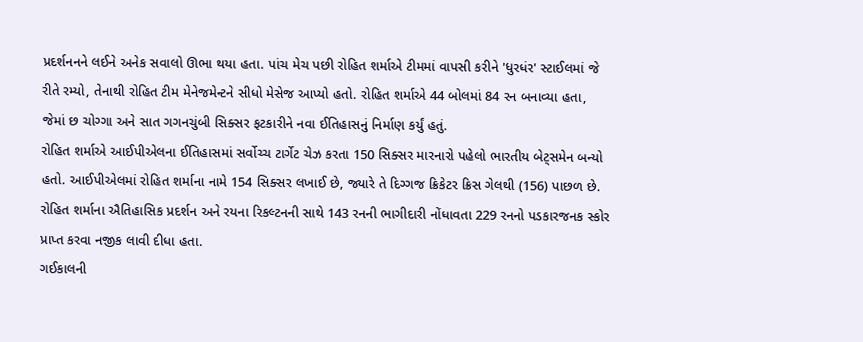પ્રદર્શનનને લઈને અનેક સવાલો ઊભા થયા હતા. પાંચ મેચ પછી રોહિત શર્માએ ટીમમાં વાપસી કરીને 'ધુરધંર' સ્ટાઈલમાં જે રીતે રમ્યો, તેનાથી રોહિત ટીમ મેનેજમેન્ટને સીધો મેસેજ આપ્યો હતો. રોહિત શર્માએ 44 બોલમાં 84 રન બનાવ્યા હતા, જેમાં છ ચોગ્ગા અને સાત ગગનચુંબી સિક્સર ફટકારીને નવા ઈતિહાસનું નિર્માણ કર્યું હતું.
રોહિત શર્માએ આઈપીએલના ઈતિહાસમાં સર્વોચ્ચ ટાર્ગેટ ચેઝ કરતા 150 સિક્સર મારનારો પહેલો ભારતીય બેટ્સમેન બન્યો હતો. આઈપીએલમાં રોહિત શર્માના નામે 154 સિક્સર લખાઈ છે, જ્યારે તે દિગ્ગજ ક્રિકેટર ક્રિસ ગેલથી (156) પાછળ છે. રોહિત શર્માના ઐતિહાસિક પ્રદર્શન અને રયના રિકલ્ટનની સાથે 143 રનની ભાગીદારી નોંધાવતા 229 રનનો પડકારજનક સ્કોર પ્રાપ્ત કરવા નજીક લાવી દીધા હતા.
ગઈકાલની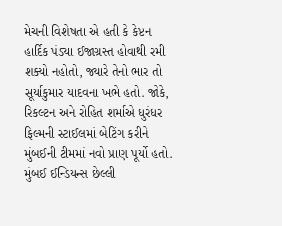મેચની વિશેષતા એ હતી કે કેપ્ટન હાર્દિક પંડ્યા ઈજાગ્રસ્ત હોવાથી રમી શક્યો નહોતો, જ્યારે તેનો ભાર તો સૂર્યાકુમાર યાદવના ખભે હતો. જોકે, રિકલ્ટન અને રોહિત શર્માએ ધુરંધર ફિલ્મની સ્ટાઈલમાં બેટિંગ કરીને મુંબઈની ટીમમાં નવો પ્રાણ પૂર્યો હતો. મુંબઈ ઈન્ડિયન્સ છેલ્લી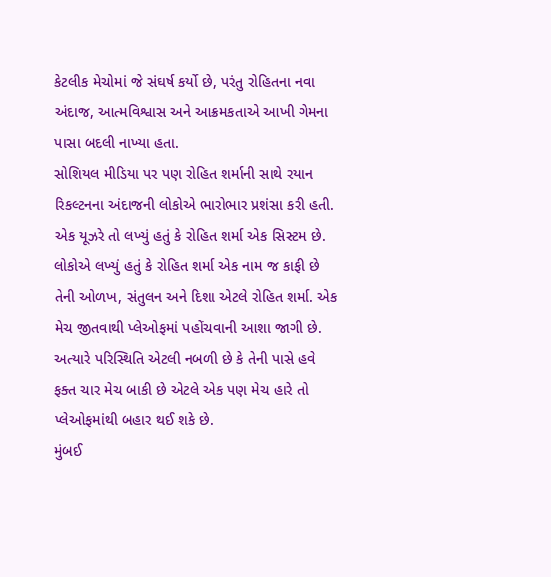કેટલીક મેચોમાં જે સંઘર્ષ કર્યો છે, પરંતુ રોહિતના નવા અંદાજ, આત્મવિશ્વાસ અને આક્રમકતાએ આખી ગેમના પાસા બદલી નાખ્યા હતા.
સોશિયલ મીડિયા પર પણ રોહિત શર્માની સાથે રયાન રિકલ્ટનના અંદાજની લોકોએ ભારોભાર પ્રશંસા કરી હતી. એક યૂઝરે તો લખ્યું હતું કે રોહિત શર્મા એક સિસ્ટમ છે. લોકોએ લખ્યું હતું કે રોહિત શર્મા એક નામ જ કાફી છે તેની ઓળખ, સંતુલન અને દિશા એટલે રોહિત શર્મા. એક મેચ જીતવાથી પ્લેઓફમાં પહોંચવાની આશા જાગી છે. અત્યારે પરિસ્થિતિ એટલી નબળી છે કે તેની પાસે હવે ફક્ત ચાર મેચ બાકી છે એટલે એક પણ મેચ હારે તો પ્લેઓફમાંથી બહાર થઈ શકે છે.
મુંબઈ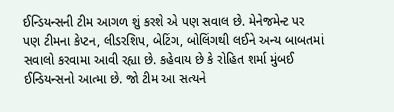ઈન્ડિયન્સની ટીમ આગળ શું કરશે એ પણ સવાલ છે. મેનેજમેન્ટ પર પણ ટીમના કેપ્ટન, લીડરશિપ, બેટિંગ, બોલિંગથી લઈને અન્ય બાબતમાં સવાલો કરવામા આવી રહ્યા છે. કહેવાય છે કે રોહિત શર્મા મુંબઈ ઈન્ડિયન્સનો આત્મા છે. જો ટીમ આ સત્યને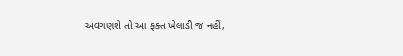અવગણશે તો આ ફક્ત ખેલાડી જ નહીં,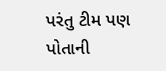પરંતુ ટીમ પણ પોતાની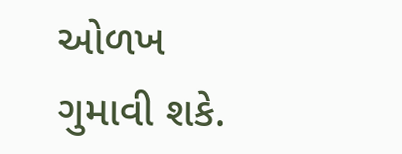ઓળખ ગુમાવી શકે.